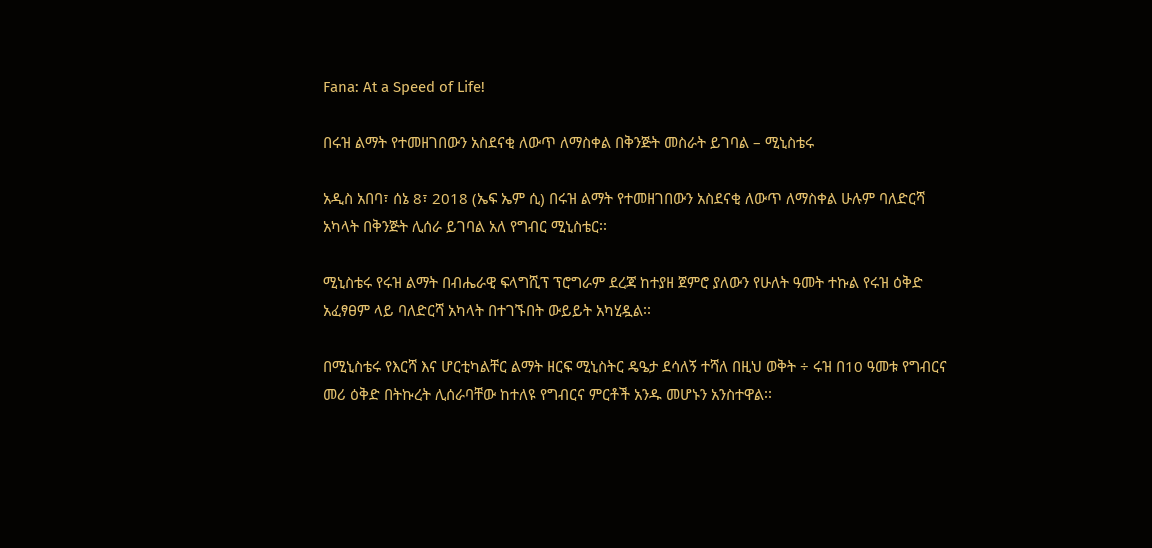Fana: At a Speed of Life!

በሩዝ ልማት የተመዘገበውን አስደናቂ ለውጥ ለማስቀል በቅንጅት መስራት ይገባል – ሚኒስቴሩ

አዲስ አበባ፣ ሰኔ 8፣ 2018 (ኤፍ ኤም ሲ) በሩዝ ልማት የተመዘገበውን አስደናቂ ለውጥ ለማስቀል ሁሉም ባለድርሻ አካላት በቅንጅት ሊሰራ ይገባል አለ የግብር ሚኒስቴር፡፡

ሚኒስቴሩ የሩዝ ልማት በብሔራዊ ፍላግሺፕ ፕሮግራም ደረጃ ከተያዘ ጀምሮ ያለውን የሁለት ዓመት ተኩል የሩዝ ዕቅድ አፈፃፀም ላይ ባለድርሻ አካላት በተገኙበት ውይይት አካሂዷል፡፡

በሚኒስቴሩ የእርሻ እና ሆርቲካልቸር ልማት ዘርፍ ሚኒስትር ዴዔታ ደሳለኝ ተሻለ በዚህ ወቅት ÷ ሩዝ በ10 ዓመቱ የግብርና መሪ ዕቅድ በትኩረት ሊሰራባቸው ከተለዩ የግብርና ምርቶች አንዱ መሆኑን አንስተዋል፡፡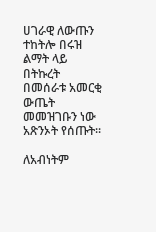ሀገራዊ ለውጡን ተከትሎ በሩዝ ልማት ላይ በትኩረት በመሰራቱ አመርቂ ውጤት መመዝገቡን ነው አጽንኦት የሰጡት፡፡

ለአብነትም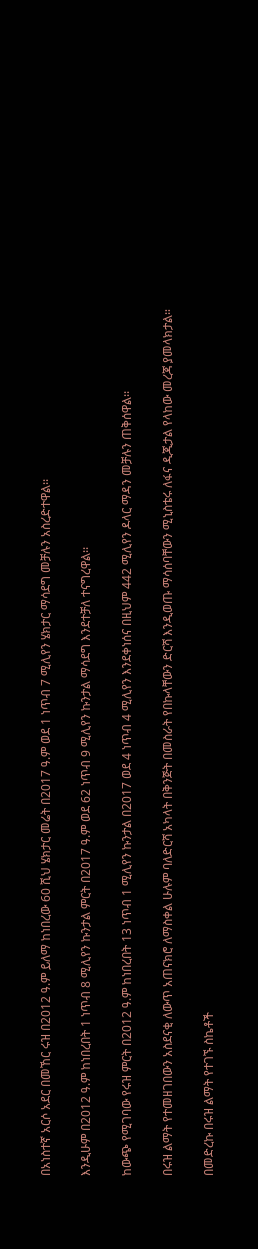በአነስተኛ አርሶ አደር በመኸር ሩዝ በ2012 ዓ.ም ይለማ ከነበረው 60 ሺህ ሄክታር መሬት በ2017 ዓ.ም ወደ 1 ነጥብ 7 ሚሊየን ሄክታር ማሳደግ መቻሉን አስረድተዋል፡፡

እንዲሁም በ2012 ዓ.ም ከነበረበት 1 ነጥብ 8 ሚሊየን ኩንታል ምርት በ2017 ዓ.ም ወደ 62 ነጥብ 9 ሚሊየን ኩንታል ማሳደግ እንደተቻለ ተናግረዋል፡፡

ከውጭ የሚገባው የሩዝ ምርት በ2012 ዓ.ም ከነበረበት 13 ነጥብ 1 ሚሊየን ኩንታል በ2017 ወደ 4 ነጥብ 4 ሚሊየን እንደቀነሰና በዚህም 442 ሚሊየን ዶላር ማዳን መቻሉን ጠቅሰዋል፡፡

በሩዝ ልማት የተመዘገበውን አስደናቂ ለውጥ አጠናክሮ ለማስቀል ሁሉም ባለድርሻ አካላት በቅንጅት በመስራት የበኩላቸውን ድርሻ እንዲወጡ ማሳሰባቸውን ሚኒስቴሩ ለፋና ዲጂታል የላከው መረጃ ያመላክታል።

በመድረኩ በሩዝ ልማት የተገኙ ስኬቶች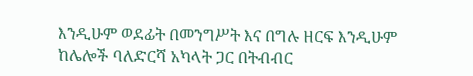እንዲሁም ወደፊት በመንግሥት እና በግሉ ዘርፍ እንዲሁም ከሌሎች ባለድርሻ አካላት ጋር በትብብር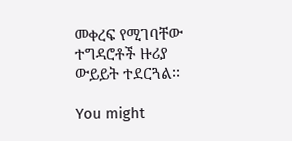መቀረፍ የሚገባቸው ተግዳሮቶች ዙሪያ ውይይት ተደርጓል፡፡

You might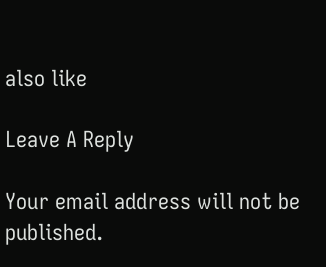also like

Leave A Reply

Your email address will not be published.